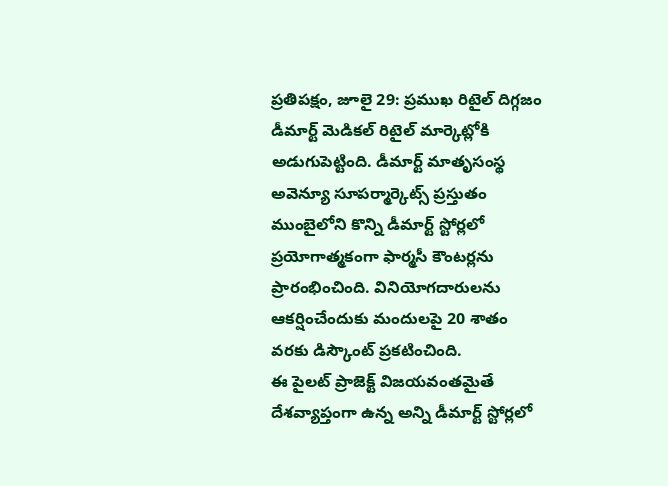ప్రతిపక్షం, జూలై 29: ప్రముఖ రిటైల్ దిగ్గజం డీమార్ట్ మెడికల్ రిటైల్ మార్కెట్లోకి అడుగుపెట్టింది. డీమార్ట్ మాతృసంస్థ అవెన్యూ సూపర్మార్కెట్స్ ప్రస్తుతం ముంబైలోని కొన్ని డీమార్ట్ స్టోర్లలో ప్రయోగాత్మకంగా ఫార్మసీ కౌంటర్లను ప్రారంభించింది. వినియోగదారులను ఆకర్షించేందుకు మందులపై 20 శాతం వరకు డిస్కౌంట్ ప్రకటించింది.
ఈ పైలట్ ప్రాజెక్ట్ విజయవంతమైతే దేశవ్యాప్తంగా ఉన్న అన్ని డీమార్ట్ స్టోర్లలో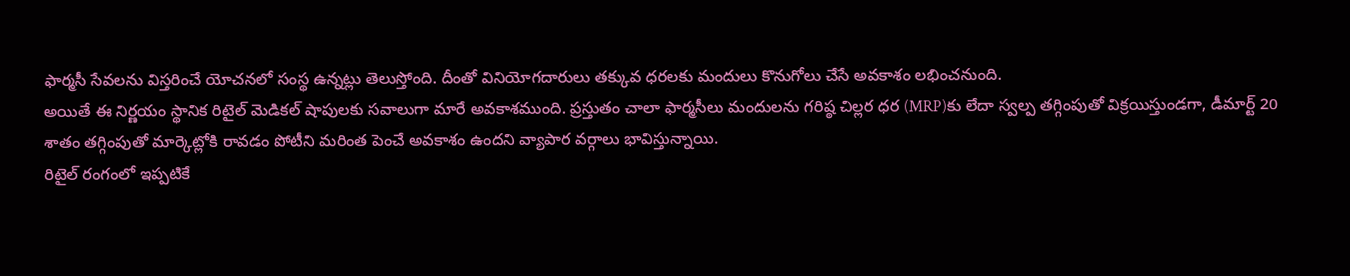ఫార్మసీ సేవలను విస్తరించే యోచనలో సంస్థ ఉన్నట్లు తెలుస్తోంది. దీంతో వినియోగదారులు తక్కువ ధరలకు మందులు కొనుగోలు చేసే అవకాశం లభించనుంది.
అయితే ఈ నిర్ణయం స్థానిక రిటైల్ మెడికల్ షాపులకు సవాలుగా మారే అవకాశముంది. ప్రస్తుతం చాలా ఫార్మసీలు మందులను గరిష్ఠ చిల్లర ధర (MRP)కు లేదా స్వల్ప తగ్గింపుతో విక్రయిస్తుండగా, డీమార్ట్ 20 శాతం తగ్గింపుతో మార్కెట్లోకి రావడం పోటీని మరింత పెంచే అవకాశం ఉందని వ్యాపార వర్గాలు భావిస్తున్నాయి.
రిటైల్ రంగంలో ఇప్పటికే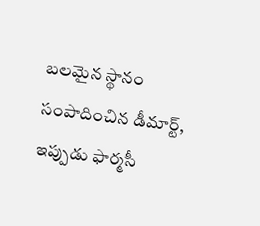బలమైన స్థానం సంపాదించిన డీమార్ట్, ఇప్పుడు ఫార్మసీ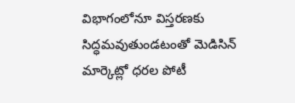విభాగంలోనూ విస్తరణకు సిద్ధమవుతుండటంతో మెడిసిన్ మార్కెట్లో ధరల పోటీ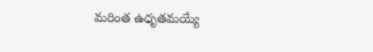మరింత ఉధృతమయ్యే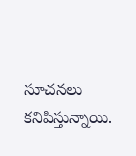సూచనలు కనిపిస్తున్నాయి.